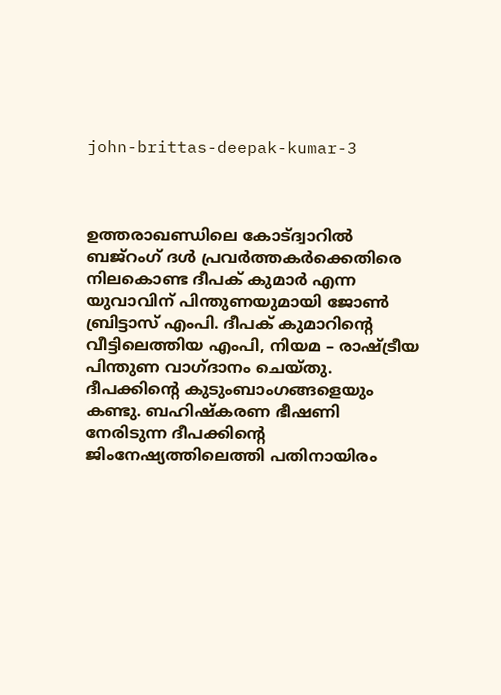john-brittas-deepak-kumar-3



ഉത്തരാഖണ്ഡിലെ കോട്ദ്വാറില്‍ ബജ്റംഗ് ദള്‍ പ്രവര്‍ത്തകര്‍ക്കെതിരെ നിലകൊണ്ട ദീപക് കുമാര്‍ എന്ന യുവാവിന് പിന്തുണയുമായി ജോണ്‍ ബ്രിട്ടാസ് എംപി. ദീപക് കുമാറിന്‍റെ വീട്ടിലെത്തിയ എംപി, നിയമ – രാഷ്ട്രീയ പിന്തുണ വാഗ്ദാനം ചെയ്തു. ദീപക്കിന്‍റെ കുടുംബാംഗങ്ങളെയും കണ്ടു. ബഹിഷ്കരണ ഭീഷണി നേരിടുന്ന ദീപക്കിന്‍റെ ജിംനേഷ്യത്തിലെത്തി പതിനായിരം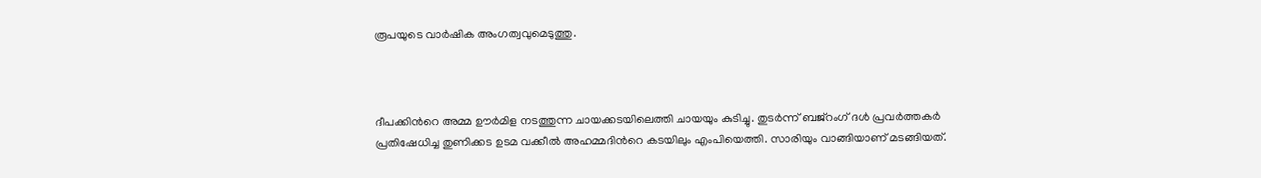രൂപയുടെ വാര്‍ഷിക അംഗത്വവുമെടുത്തു.



ദീപക്കിന്‍റെ അമ്മ ഊര്‍മിള നടത്തുന്ന ചായക്കടയിലെത്തി ചായയും കുടിച്ചു. തുടര്‍ന്ന് ബജ്‍റംഗ് ദള്‍ പ്രവര്‍ത്തകര്‍ പ്രതിഷേധിച്ച തുണിക്കട ഉടമ വക്കീല്‍ അഹമ്മദിന്‍റെ കടയിലും എംപിയെത്തി. സാരിയും വാങ്ങിയാണ് മടങ്ങിയത്.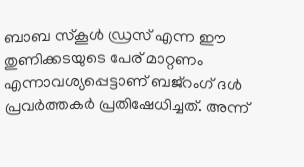ബാബ സ്കൂള്‍ ഡ്രസ് എന്ന ഈ തുണിക്കടയുടെ പേര് മാറ്റണം എന്നാവശ്യപ്പെട്ടാണ് ബജ്റംഗ് ദള്‍ പ്രവര്‍ത്തകര്‍ പ്രതിഷേധിച്ചത്. അന്ന്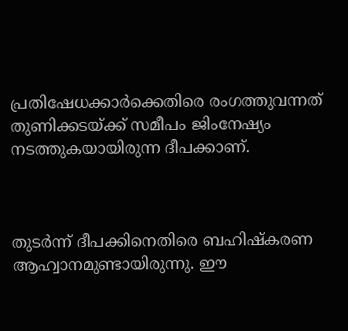പ്രതിഷേധക്കാര്‍ക്കെതിരെ രംഗത്തുവന്നത് തുണിക്കടയ്ക്ക് സമീപം ജിംനേഷ്യം നടത്തുകയായിരുന്ന ദീപക്കാണ്.



തുടര്‍ന്ന് ദീപക്കിനെതിരെ ബഹിഷ്കരണ ആഹ്വാനമുണ്ടായിരുന്നു. ഈ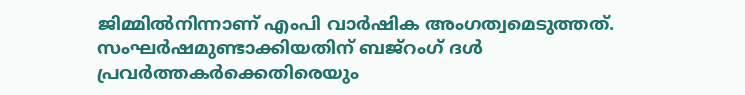ജിമ്മില്‍നിന്നാണ് എംപി വാര്‍ഷിക അംഗത്വമെടുത്തത്. സംഘര്‍ഷമുണ്ടാക്കിയതിന് ബജ്റംഗ് ദള്‍ പ്രവര്‍ത്തകര്‍ക്കെതിരെയും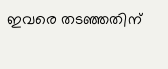ഇവരെ തടഞ്ഞതിന്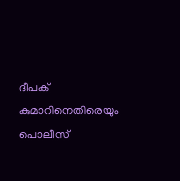ദീപക് കുമാറിനെതിരെയും പൊലീസ്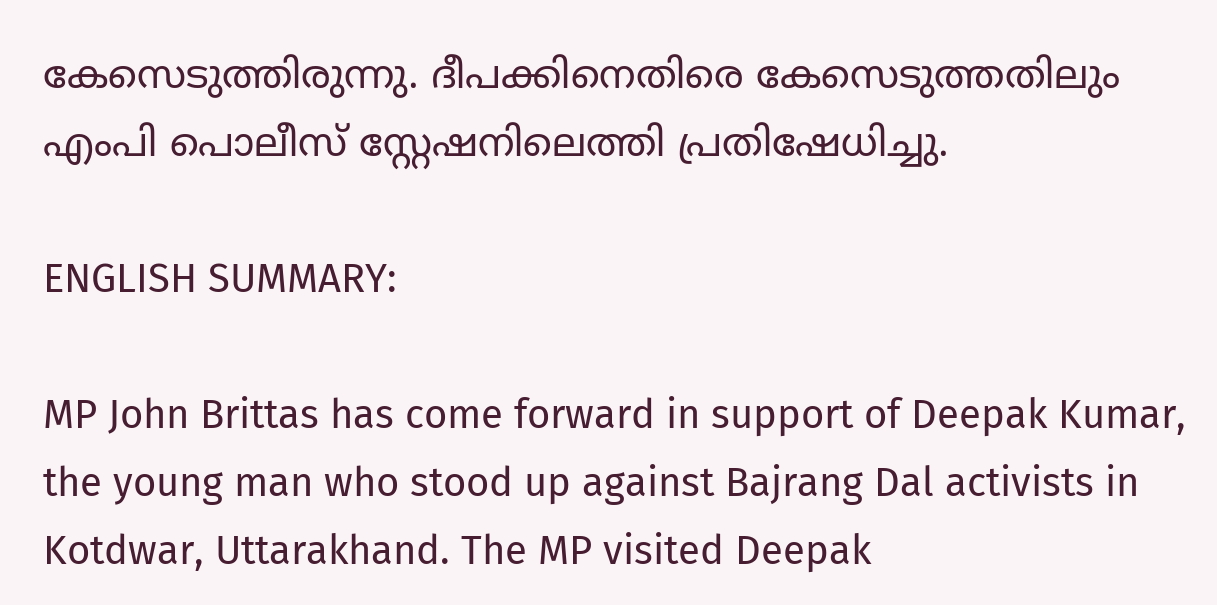കേസെടുത്തിരുന്നു. ദീപക്കിനെതിരെ കേസെടുത്തതിലും എംപി പൊലീസ് സ്റ്റേഷനിലെത്തി പ്രതിഷേധിച്ചു.

ENGLISH SUMMARY:

MP John Brittas has come forward in support of Deepak Kumar, the young man who stood up against Bajrang Dal activists in Kotdwar, Uttarakhand. The MP visited Deepak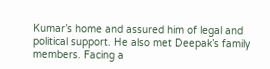Kumar’s home and assured him of legal and political support. He also met Deepak’s family members. Facing a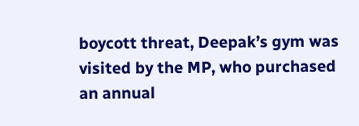boycott threat, Deepak’s gym was visited by the MP, who purchased an annual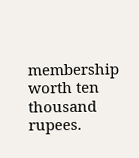membership worth ten thousand rupees.